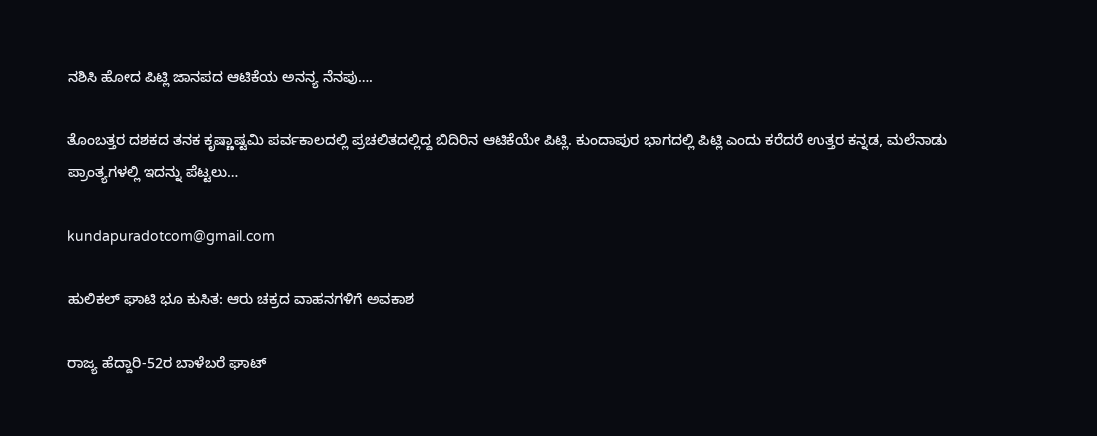ನಶಿಸಿ ಹೋದ ಪಿಟ್ಲಿ ಜಾನಪದ ಆಟಿಕೆಯ ಅನನ್ಯ ನೆನಪು….

ತೊಂಬತ್ತರ ದಶಕದ ತನಕ ಕೃಷ್ಣಾಷ್ಟಮಿ ಪರ್ವಕಾಲದಲ್ಲಿ ಪ್ರಚಲಿತದಲ್ಲಿದ್ದ ಬಿದಿರಿನ ಆಟಿಕೆಯೇ ಪಿಟ್ಲಿ. ಕುಂದಾಪುರ ಭಾಗದಲ್ಲಿ ಪಿಟ್ಲಿ ಎಂದು ಕರೆದರೆ ಉತ್ತರ ಕನ್ನಡ, ಮಲೆನಾಡು ಪ್ರಾಂತ್ಯಗಳಲ್ಲಿ ಇದನ್ನು ಪೆಟ್ಟಲು…

kundapuradotcom@gmail.com

ಹುಲಿಕಲ್ ಘಾಟಿ ಭೂ ಕುಸಿತ: ಆರು ಚಕ್ರದ ವಾಹನಗಳಿಗೆ ಅವಕಾಶ

ರಾಜ್ಯ ಹೆದ್ದಾರಿ-52ರ ಬಾಳೆಬರೆ ಘಾಟ್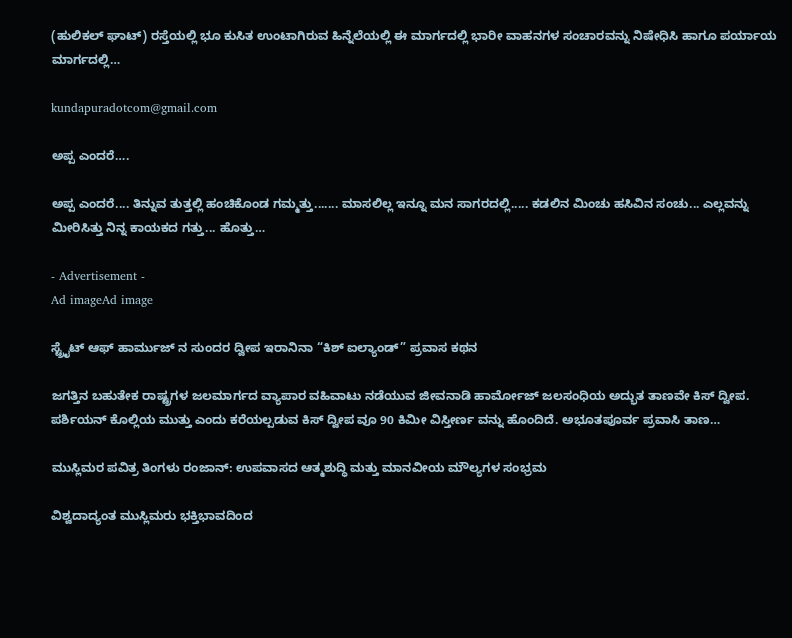(ಹುಲಿಕಲ್ ಘಾಟ್) ರಸ್ತೆಯಲ್ಲಿ ಭೂ ಕುಸಿತ ಉಂಟಾಗಿರುವ ಹಿನ್ನೆಲೆಯಲ್ಲಿ ಈ ಮಾರ್ಗದಲ್ಲಿ ಭಾರೀ ವಾಹನಗಳ ಸಂಚಾರವನ್ನು ನಿಷೇಧಿಸಿ ಹಾಗೂ ಪರ್ಯಾಯ ಮಾರ್ಗದಲ್ಲಿ…

kundapuradotcom@gmail.com

ಅಪ್ಪ ಎಂದರೆ….

ಅಪ್ಪ ಎಂದರೆ.... ತಿನ್ನುವ ತುತ್ತಲ್ಲಿ ಹಂಚಿಕೊಂಡ ಗಮ್ಮತ್ತು....... ಮಾಸಲಿಲ್ಲ ಇನ್ನೂ ಮನ ಸಾಗರದಲ್ಲಿ..... ಕಡಲಿನ ಮಿಂಚು ಹಸಿವಿನ ಸಂಚು... ಎಲ್ಲವನ್ನು ಮೀರಿಸಿತ್ತು ನಿನ್ನ ಕಾಯಕದ ಗತ್ತು... ಹೊತ್ತು…

- Advertisement -
Ad imageAd image

ಸ್ಟ್ರೈಟ್ ಆಫ್ ಹಾರ್ಮುಜ್ ನ ಸುಂದರ ದ್ವೀಪ ಇರಾನಿನಾ “ಕಿಶ್ ಐಲ್ಯಾಂಡ್” ಪ್ರವಾಸ ಕಥನ

ಜಗತ್ತಿನ ಬಹುತೇಕ ರಾಷ್ಟ್ರಗಳ ಜಲಮಾರ್ಗದ ವ್ಯಾಪಾರ ವಹಿವಾಟು ನಡೆಯುವ ಜೀವನಾಡಿ ಹಾರ್ಮೋಜ್ ಜಲಸಂಧಿಯ ಅದ್ಭುತ ತಾಣವೇ ಕಿಸ್ ದ್ವೀಪ. ಪರ್ಶಿಯನ್ ಕೊಲ್ಲಿಯ ಮುತ್ತು ಎಂದು ಕರೆಯಲ್ಪಡುವ ಕಿಸ್ ದ್ವೀಪ ವೂ 90 ಕಿಮೀ ವಿಸ್ತೀರ್ಣ ವನ್ನು ಹೊಂದಿದೆ. ಅಭೂತಪೂರ್ವ ಪ್ರವಾಸಿ ತಾಣ…

ಮುಸ್ಲಿಮರ ಪವಿತ್ರ ತಿಂಗಳು ರಂಜಾನ್: ಉಪವಾಸದ ಆತ್ಮಶುದ್ಧಿ ಮತ್ತು ಮಾನವೀಯ ಮೌಲ್ಯಗಳ ಸಂಭ್ರಮ

ವಿಶ್ವದಾದ್ಯಂತ ಮುಸ್ಲಿಮರು ಭಕ್ತಿಭಾವದಿಂದ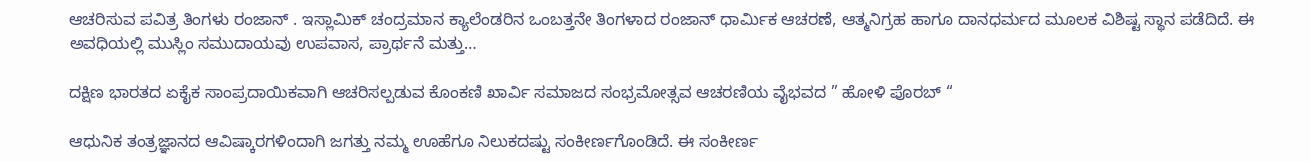ಆಚರಿಸುವ ಪವಿತ್ರ ತಿಂಗಳು ರಂಜಾನ್ . ಇಸ್ಲಾಮಿಕ್ ಚಂದ್ರಮಾನ ಕ್ಯಾಲೆಂಡರಿನ ಒಂಬತ್ತನೇ ತಿಂಗಳಾದ ರಂಜಾನ್ ಧಾರ್ಮಿಕ ಆಚರಣೆ, ಆತ್ಮನಿಗ್ರಹ ಹಾಗೂ ದಾನಧರ್ಮದ ಮೂಲಕ ವಿಶಿಷ್ಟ ಸ್ಥಾನ ಪಡೆದಿದೆ. ಈ ಅವಧಿಯಲ್ಲಿ ಮುಸ್ಲಿಂ ಸಮುದಾಯವು ಉಪವಾಸ, ಪ್ರಾರ್ಥನೆ ಮತ್ತು…

ದಕ್ಷಿಣ ಭಾರತದ ಏಕೈಕ ಸಾಂಪ್ರದಾಯಿಕವಾಗಿ ಆಚರಿಸಲ್ಪಡುವ ಕೊಂಕಣಿ ಖಾರ್ವಿ ಸಮಾಜದ ಸಂಭ್ರಮೋತ್ಸವ ಆಚರಣಿಯ ವೈಭವದ ” ಹೋಳಿ ಪೊರಬ್ “

ಆಧುನಿಕ ತಂತ್ರಜ್ಞಾನದ ಆವಿಷ್ಕಾರಗಳಿಂದಾಗಿ ಜಗತ್ತು ನಮ್ಮ ಊಹೆಗೂ ನಿಲುಕದಷ್ಟು ಸಂಕೀರ್ಣಗೊಂಡಿದೆ. ಈ ಸಂಕೀರ್ಣ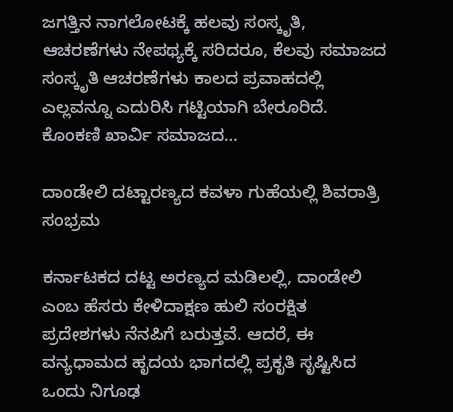ಜಗತ್ತಿನ ನಾಗಲೋಟಕ್ಕೆ ಹಲವು ಸಂಸ್ಕೃತಿ, ಆಚರಣೆಗಳು ನೇಪಥ್ಯಕ್ಕೆ ಸರಿದರೂ, ಕೆಲವು ಸಮಾಜದ ಸಂಸ್ಕೃತಿ ಆಚರಣೆಗಳು ಕಾಲದ ಪ್ರವಾಹದಲ್ಲಿ ಎಲ್ಲವನ್ನೂ ಎದುರಿಸಿ ಗಟ್ಟಿಯಾಗಿ ಬೇರೂರಿದೆ. ಕೊಂಕಣಿ ಖಾರ್ವಿ ಸಮಾಜದ…

ದಾಂಡೇಲಿ ದಟ್ಟಾರಣ್ಯದ ಕವಳಾ ಗುಹೆಯಲ್ಲಿ ಶಿವರಾತ್ರಿ ಸಂಭ್ರಮ

ಕರ್ನಾಟಕದ ದಟ್ಟ ಅರಣ್ಯದ ಮಡಿಲಲ್ಲಿ, ದಾಂಡೇಲಿ ಎಂಬ ಹೆಸರು ಕೇಳಿದಾಕ್ಷಣ ಹುಲಿ ಸಂರಕ್ಷಿತ ಪ್ರದೇಶಗಳು ನೆನಪಿಗೆ ಬರುತ್ತವೆ. ಆದರೆ, ಈ ವನ್ಯಧಾಮದ ಹೃದಯ ಭಾಗದಲ್ಲಿ ಪ್ರಕೃತಿ ಸೃಷ್ಟಿಸಿದ ಒಂದು ನಿಗೂಢ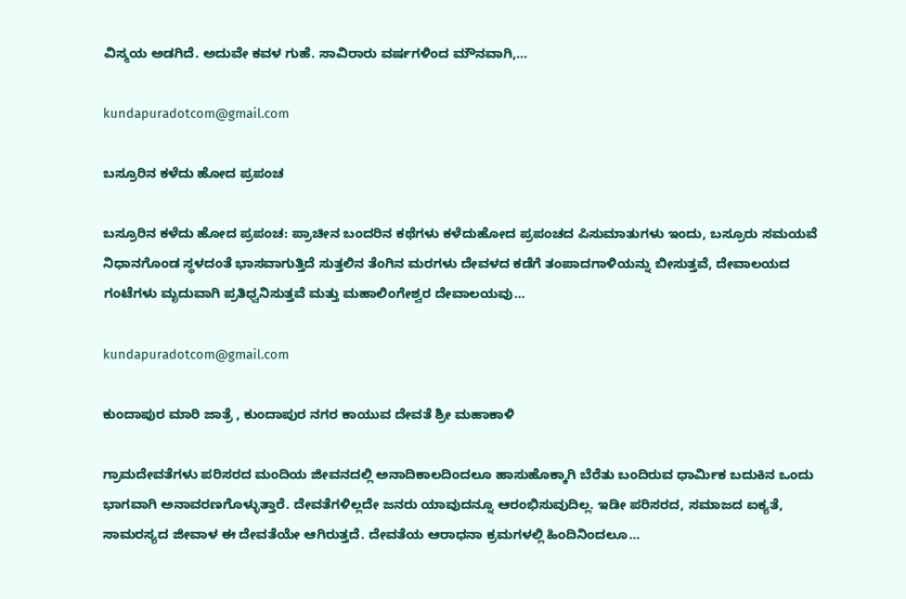ವಿಸ್ಮಯ ಅಡಗಿದೆ. ಅದುವೇ ಕವಳ ಗುಹೆ. ಸಾವಿರಾರು ವರ್ಷಗಳಿಂದ ಮೌನವಾಗಿ,…

kundapuradotcom@gmail.com

ಬಸ್ರೂರಿನ ಕಳೆದು ಹೋದ ಪ್ರಪಂಚ

ಬಸ್ರೂರಿನ ಕಳೆದು ಹೋದ ಪ್ರಪಂಚ: ಪ್ರಾಚೀನ ಬಂದರಿನ ಕಥೆಗಳು ಕಳೆದುಹೋದ ಪ್ರಪಂಚದ ಪಿಸುಮಾತುಗಳು ಇಂದು, ಬಸ್ರೂರು ಸಮಯವೆ ನಿಧಾನಗೊಂಡ ಸ್ಥಳದಂತೆ ಭಾಸವಾಗುತ್ತಿದೆ ಸುತ್ತಲಿನ ತೆಂಗಿನ ಮರಗಳು ದೇವಳದ ಕಡೆಗೆ ತಂಪಾದಗಾಳಿಯನ್ನು ಬೀಸುತ್ತವೆ, ದೇವಾಲಯದ ಗಂಟೆಗಳು ಮೃದುವಾಗಿ ಪ್ರತಿಧ್ವನಿಸುತ್ತವೆ ಮತ್ತು ಮಹಾಲಿಂಗೇಶ್ವರ ದೇವಾಲಯವು…

kundapuradotcom@gmail.com

ಕುಂದಾಪುರ ಮಾರಿ ಜಾತ್ರೆ , ಕುಂದಾಪುರ ನಗರ ಕಾಯುವ ದೇವತೆ ಶ್ರೀ ಮಹಾಕಾಳಿ

ಗ್ರಾಮದೇವತೆಗಳು ಪರಿಸರದ ಮಂದಿಯ ಜೀವನದಲ್ಲಿ ಅನಾದಿಕಾಲದಿಂದಲೂ ಹಾಸುಹೊಕ್ಕಾಗಿ ಬೆರೆತು ಬಂದಿರುವ ಧಾರ್ಮಿಕ ಬದುಕಿನ ಒಂದು ಭಾಗವಾಗಿ ಅನಾವರಣಗೊಳ್ಳುತ್ತಾರೆ. ದೇವತೆಗಳಿಲ್ಲದೇ ಜನರು ಯಾವುದನ್ನೂ ಆರಂಭಿಸುವುದಿಲ್ಲ. ಇಡೀ ಪರಿಸರದ, ಸಮಾಜದ ಐಕ್ಯತೆ, ಸಾಮರಸ್ಯದ ಜೀವಾಳ ಈ ದೇವತೆಯೇ ಆಗಿರುತ್ತದೆ. ದೇವತೆಯ ಆರಾಧನಾ ಕ್ರಮಗಳಲ್ಲಿ ಹಿಂದಿನಿಂದಲೂ…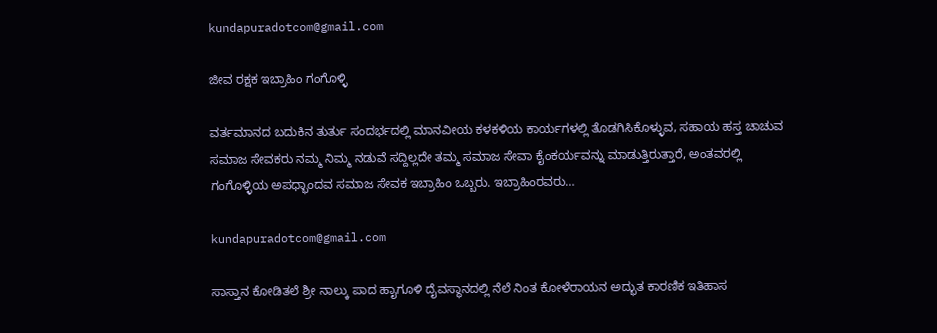kundapuradotcom@gmail.com

ಜೀವ ರಕ್ಷಕ ಇಬ್ರಾಹಿಂ ಗಂಗೊಳ್ಳಿ

ವರ್ತಮಾನದ ಬದುಕಿನ ತುರ್ತು ಸಂದರ್ಭದಲ್ಲಿ ಮಾನವೀಯ ಕಳಕಳಿಯ ಕಾರ್ಯಗಳಲ್ಲಿ ತೊಡಗಿಸಿಕೊಳ್ಳುವ, ಸಹಾಯ ಹಸ್ತ ಚಾಚುವ ಸಮಾಜ ಸೇವಕರು ನಮ್ಮ ನಿಮ್ಮ ನಡುವೆ ಸದ್ದಿಲ್ಲದೇ ತಮ್ಮ ಸಮಾಜ ಸೇವಾ ಕೈಂಕರ್ಯವನ್ನು ಮಾಡುತ್ತಿರುತ್ತಾರೆ, ಅಂತವರಲ್ಲಿ ಗಂಗೊಳ್ಳಿಯ ಅಪಧ್ಭಾಂದವ ಸಮಾಜ ಸೇವಕ ಇಬ್ರಾಹಿಂ ಒಬ್ಬರು. ಇಬ್ರಾಹಿಂರವರು…

kundapuradotcom@gmail.com

ಸಾಸ್ತಾನ ಕೋಡಿತಲೆ ಶ್ರೀ ನಾಲ್ಕು ಪಾದ ಹೖಾಗೂಳಿ ದೈವಸ್ಥಾನದಲ್ಲಿ ನೆಲೆ ನಿಂತ ಕೋಳೆರಾಯನ ಅದ್ಭುತ ಕಾರಣಿಕ ಇತಿಹಾಸ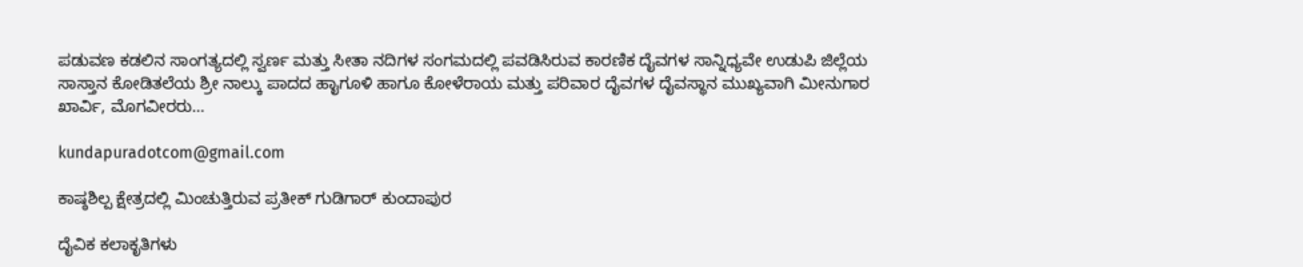ಪಡುವಣ ಕಡಲಿನ ಸಾಂಗತ್ಯದಲ್ಲಿ ಸ್ವರ್ಣ ಮತ್ತು ಸೀತಾ ನದಿಗಳ ಸಂಗಮದಲ್ಲಿ ಪವಡಿಸಿರುವ ಕಾರಣಿಕ ದೈವಗಳ ಸಾನ್ನಿಧ್ಯವೇ ಉಡುಪಿ ಜಿಲ್ಲೆಯ ಸಾಸ್ತಾನ ಕೋಡಿತಲೆಯ ಶ್ರೀ ನಾಲ್ಕು ಪಾದದ ಹೖಾಗೂಳಿ ಹಾಗೂ ಕೋಳೆರಾಯ ಮತ್ತು ಪರಿವಾರ ದೈವಗಳ ದೈವಸ್ಥಾನ ಮುಖ್ಯವಾಗಿ ಮೀನುಗಾರ ಖಾರ್ವಿ, ಮೊಗವೀರರು…

kundapuradotcom@gmail.com

ಕಾಷ್ಠಶಿಲ್ಪ ಕ್ಷೇತ್ರದಲ್ಲಿ ಮಿಂಚುತ್ತಿರುವ ಪ್ರತೀಕ್ ಗುಡಿಗಾರ್ ಕುಂದಾಪುರ

ದೈವಿಕ ಕಲಾಕೃತಿಗಳು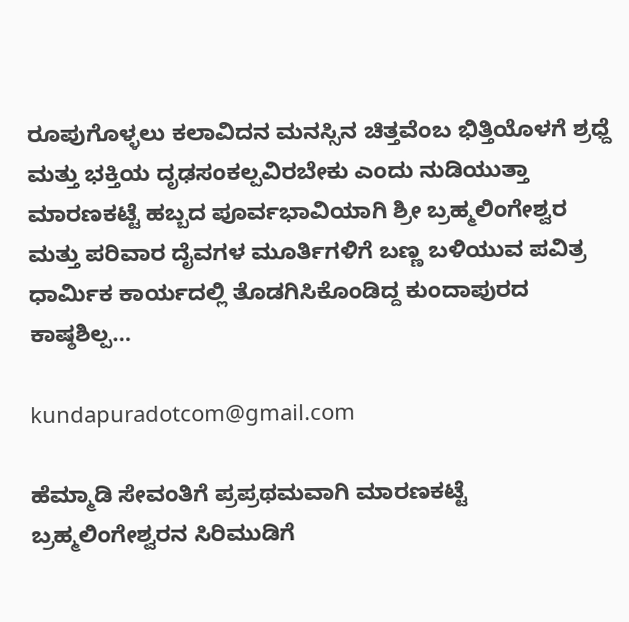ರೂಪುಗೊಳ್ಳಲು ಕಲಾವಿದನ ಮನಸ್ಸಿನ ಚಿತ್ತವೆಂಬ ಭಿತ್ತಿಯೊಳಗೆ ಶ್ರಧ್ದೆ ಮತ್ತು ಭಕ್ತಿಯ ದೃಢಸಂಕಲ್ಪವಿರಬೇಕು ಎಂದು ನುಡಿಯುತ್ತಾ ಮಾರಣಕಟ್ಟೆ ಹಬ್ಬದ ಪೂರ್ವಭಾವಿಯಾಗಿ ಶ್ರೀ ಬ್ರಹ್ಮಲಿಂಗೇಶ್ವರ ಮತ್ತು ಪರಿವಾರ ದೈವಗಳ ಮೂರ್ತಿಗಳಿಗೆ ಬಣ್ಣ ಬಳಿಯುವ ಪವಿತ್ರ ಧಾರ್ಮಿಕ ಕಾರ್ಯದಲ್ಲಿ ತೊಡಗಿಸಿಕೊಂಡಿದ್ದ ಕುಂದಾಪುರದ ಕಾಷ್ಠಶಿಲ್ಪ…

kundapuradotcom@gmail.com

ಹೆಮ್ಮಾಡಿ ಸೇವಂತಿಗೆ ಪ್ರಪ್ರಥಮವಾಗಿ ಮಾರಣಕಟ್ಟೆ ಬ್ರಹ್ಮಲಿಂಗೇಶ್ವರನ ಸಿರಿಮುಡಿಗೆ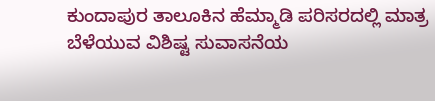ಕುಂದಾಪುರ ತಾಲೂಕಿನ ಹೆಮ್ಮಾಡಿ ಪರಿಸರದಲ್ಲಿ ಮಾತ್ರ ಬೆಳೆಯುವ ವಿಶಿಷ್ಟ ಸುವಾಸನೆಯ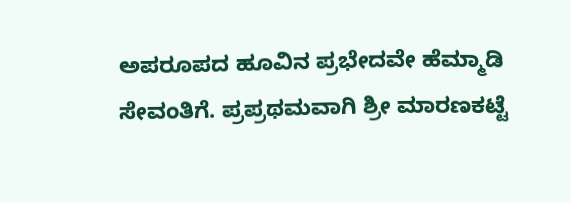ಅಪರೂಪದ ಹೂವಿನ ಪ್ರಭೇದವೇ ಹೆಮ್ಮಾಡಿ ಸೇವಂತಿಗೆ. ಪ್ರಪ್ರಥಮವಾಗಿ ಶ್ರೀ ಮಾರಣಕಟ್ಟೆ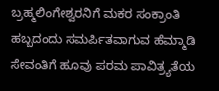ಬ್ರಹ್ಮಲಿಂಗೇಶ್ವರನಿಗೆ ಮಕರ ಸಂಕ್ರಾಂತಿ ಹಬ್ಬದಂದು ಸಮರ್ಪಿತವಾಗುವ ಹೆಮ್ಮಾಡಿ ಸೇವಂತಿಗೆ ಹೂವು ಪರಮ ಪಾವಿತ್ರ್ಯತೆಯ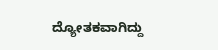ದ್ಯೋತಕವಾಗಿದ್ದು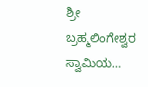ಶ್ರೀ ಬ್ರಹ್ಮಲಿಂಗೇಶ್ವರ ಸ್ವಾಮಿಯ…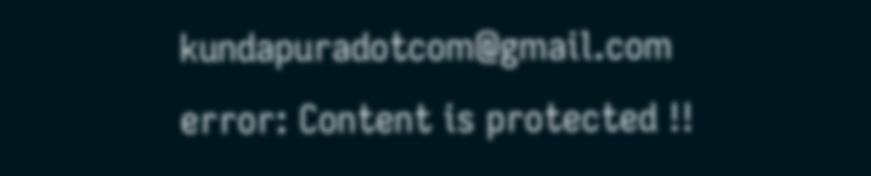kundapuradotcom@gmail.com
error: Content is protected !!